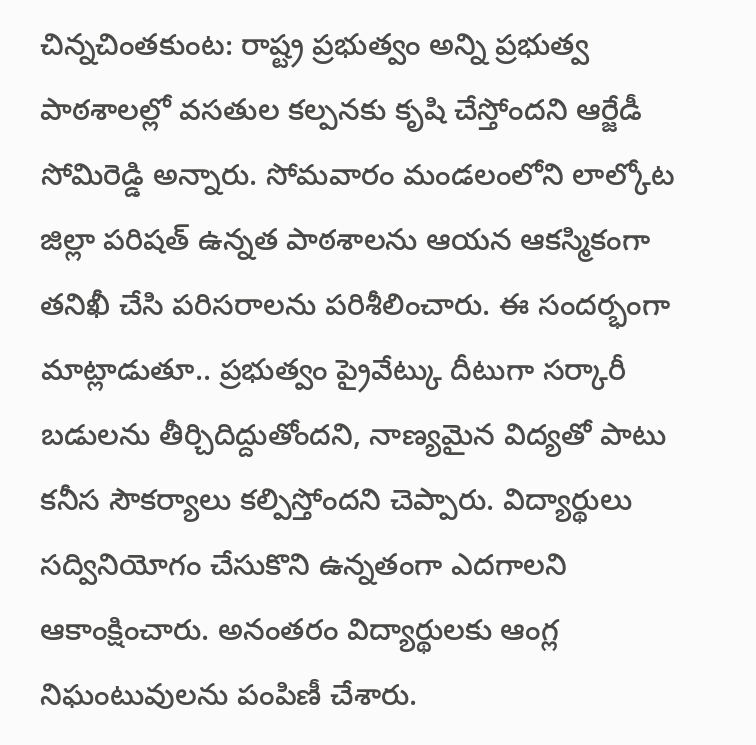చిన్నచింతకుంట: రాష్ట్ర ప్రభుత్వం అన్ని ప్రభుత్వ పాఠశాలల్లో వసతుల కల్పనకు కృషి చేస్తోందని ఆర్జేడీ సోమిరెడ్డి అన్నారు. సోమవారం మండలంలోని లాల్కోట జిల్లా పరిషత్ ఉన్నత పాఠశాలను ఆయన ఆకస్మికంగా తనిఖీ చేసి పరిసరాలను పరిశీలించారు. ఈ సందర్భంగా మాట్లాడుతూ.. ప్రభుత్వం ప్రైవేట్కు దీటుగా సర్కారీ బడులను తీర్చిదిద్దుతోందని, నాణ్యమైన విద్యతో పాటు కనీస సౌకర్యాలు కల్పిస్తోందని చెప్పారు. విద్యార్థులు సద్వినియోగం చేసుకొని ఉన్నతంగా ఎదగాలని ఆకాంక్షించారు. అనంతరం విద్యార్థులకు ఆంగ్ల నిఘంటువులను పంపిణీ చేశారు.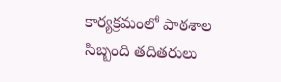కార్యక్రమంలో పాఠశాల సిబ్బంది తదితరులు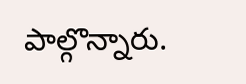పాల్గొన్నారు.